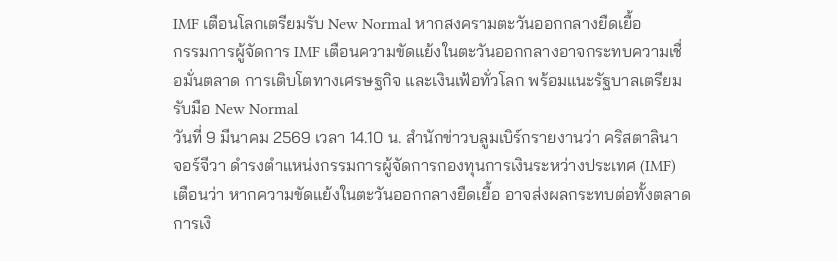IMF เตือนโลกเตรียมรับ New Normal หากสงครามตะวันออกกลางยืดเยื้อ
กรรมการผู้จัดการ IMF เตือนความขัดแย้งในตะวันออกกลางอาจกระทบความเชื่อมั่นตลาด การเติบโตทางเศรษฐกิจ และเงินเฟ้อทั่วโลก พร้อมแนะรัฐบาลเตรียมรับมือ New Normal
วันที่ 9 มีนาคม 2569 เวลา 14.10 น. สำนักข่าวบลูมเบิร์กรายงานว่า คริสตาลินา จอร์จีวา ดำรงตำแหน่งกรรมการผู้จัดการกองทุนการเงินระหว่างประเทศ (IMF) เตือนว่า หากความขัดแย้งในตะวันออกกลางยืดเยื้อ อาจส่งผลกระทบต่อทั้งตลาดการเงิ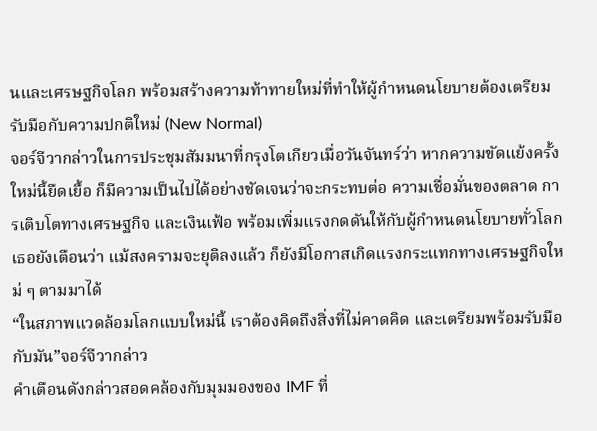นและเศรษฐกิจโลก พร้อมสร้างความท้าทายใหม่ที่ทำให้ผู้กำหนดนโยบายต้องเตรียมรับมือกับความปกติใหม่ (New Normal)
จอร์จีวากล่าวในการประชุมสัมมนาที่กรุงโตเกียวเมื่อวันจันทร์ว่า หากความขัดแย้งครั้งใหม่นี้ยืดเยื้อ ก็มีความเป็นไปได้อย่างชัดเจนว่าจะกระทบต่อ ความเชื่อมั่นของตลาด การเติบโตทางเศรษฐกิจ และเงินเฟ้อ พร้อมเพิ่มแรงกดดันให้กับผู้กำหนดนโยบายทั่วโลก
เธอยังเตือนว่า แม้สงครามจะยุติลงแล้ว ก็ยังมีโอกาสเกิดแรงกระแทกทางเศรษฐกิจใหม่ ๆ ตามมาได้
“ในสภาพแวดล้อมโลกแบบใหม่นี้ เราต้องคิดถึงสิ่งที่ไม่คาดคิด และเตรียมพร้อมรับมือกับมัน”จอร์จีวากล่าว
คำเตือนดังกล่าวสอดคล้องกับมุมมองของ IMF ที่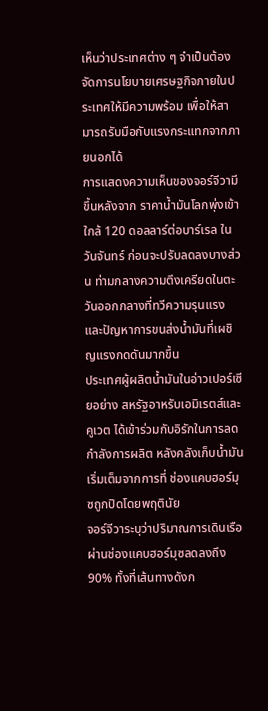เห็นว่าประเทศต่าง ๆ จำเป็นต้องจัดการนโยบายเศรษฐกิจภายในประเทศให้มีความพร้อม เพื่อให้สามารถรับมือกับแรงกระแทกจากภายนอกได้
การแสดงความเห็นของจอร์จีวามีขึ้นหลังจาก ราคาน้ำมันโลกพุ่งเข้าใกล้ 120 ดอลลาร์ต่อบาร์เรล ในวันจันทร์ ก่อนจะปรับลดลงบางส่วน ท่ามกลางความตึงเครียดในตะวันออกกลางที่ทวีความรุนแรง และปัญหาการขนส่งน้ำมันที่เผชิญแรงกดดันมากขึ้น
ประเทศผู้ผลิตน้ำมันในอ่าวเปอร์เซียอย่าง สหรัฐอาหรับเอมิเรตส์และคูเวต ได้เข้าร่วมกับอิรักในการลดกำลังการผลิต หลังคลังเก็บน้ำมันเริ่มเต็มจากการที่ ช่องแคบฮอร์มุซถูกปิดโดยพฤตินัย
จอร์จีวาระบุว่าปริมาณการเดินเรือผ่านช่องแคบฮอร์มุซลดลงถึง 90% ทั้งที่เส้นทางดังก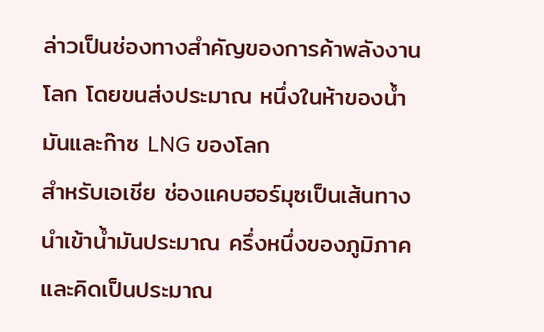ล่าวเป็นช่องทางสำคัญของการค้าพลังงานโลก โดยขนส่งประมาณ หนึ่งในห้าของน้ำมันและก๊าซ LNG ของโลก
สำหรับเอเชีย ช่องแคบฮอร์มุซเป็นเส้นทางนำเข้าน้ำมันประมาณ ครึ่งหนึ่งของภูมิภาค และคิดเป็นประมาณ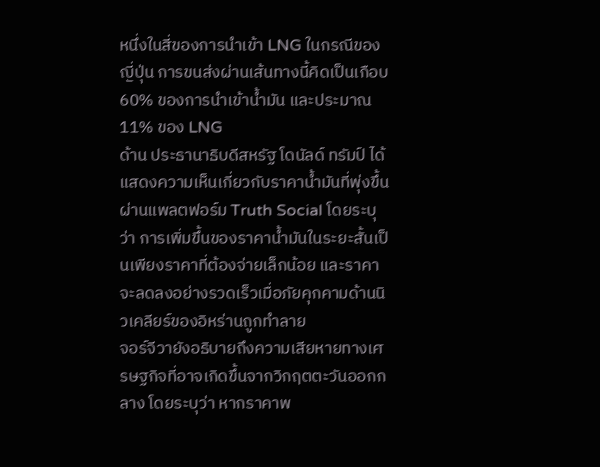หนึ่งในสี่ของการนำเข้า LNG ในกรณีของญี่ปุ่น การขนส่งผ่านเส้นทางนี้คิดเป็นเกือบ 60% ของการนำเข้าน้ำมัน และประมาณ 11% ของ LNG
ด้าน ประธานาธิบดีสหรัฐ โดนัลด์ ทรัมป์ ได้แสดงความเห็นเกี่ยวกับราคาน้ำมันที่พุ่งขึ้นผ่านแพลตฟอร์ม Truth Social โดยระบุว่า การเพิ่มขึ้นของราคาน้ำมันในระยะสั้นเป็นเพียงราคาที่ต้องจ่ายเล็กน้อย และราคาจะลดลงอย่างรวดเร็วเมื่อภัยคุกคามด้านนิวเคลียร์ของอิหร่านถูกทำลาย
จอร์จีวายังอธิบายถึงความเสียหายทางเศรษฐกิจที่อาจเกิดขึ้นจากวิกฤตตะวันออกกลาง โดยระบุว่า หากราคาพ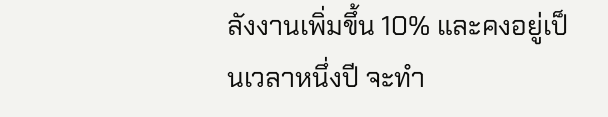ลังงานเพิ่มขึ้น 10% และคงอยู่เป็นเวลาหนึ่งปี จะทำ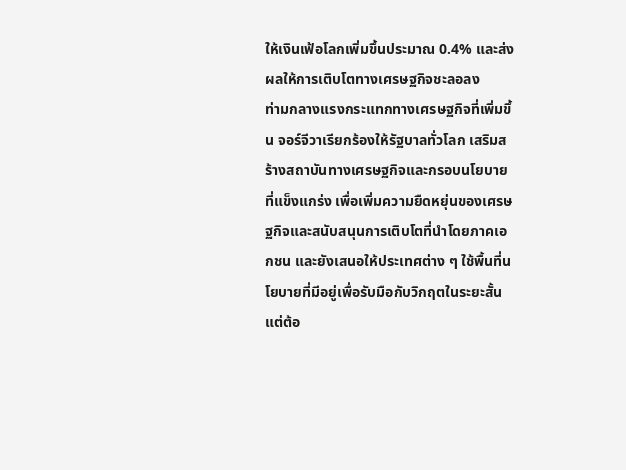ให้เงินเฟ้อโลกเพิ่มขึ้นประมาณ 0.4% และส่งผลให้การเติบโตทางเศรษฐกิจชะลอลง
ท่ามกลางแรงกระแทกทางเศรษฐกิจที่เพิ่มขึ้น จอร์จีวาเรียกร้องให้รัฐบาลทั่วโลก เสริมสร้างสถาบันทางเศรษฐกิจและกรอบนโยบายที่แข็งแกร่ง เพื่อเพิ่มความยืดหยุ่นของเศรษฐกิจและสนับสนุนการเติบโตที่นำโดยภาคเอกชน และยังเสนอให้ประเทศต่าง ๆ ใช้พื้นที่นโยบายที่มีอยู่เพื่อรับมือกับวิกฤตในระยะสั้น แต่ต้อ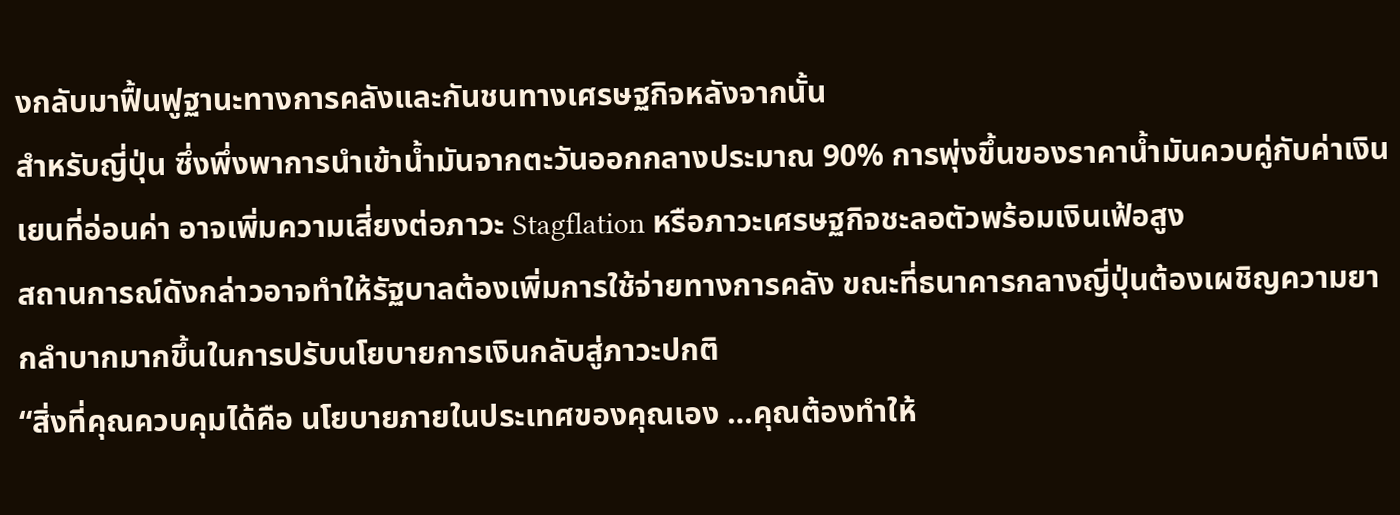งกลับมาฟื้นฟูฐานะทางการคลังและกันชนทางเศรษฐกิจหลังจากนั้น
สำหรับญี่ปุ่น ซึ่งพึ่งพาการนำเข้าน้ำมันจากตะวันออกกลางประมาณ 90% การพุ่งขึ้นของราคาน้ำมันควบคู่กับค่าเงินเยนที่อ่อนค่า อาจเพิ่มความเสี่ยงต่อภาวะ Stagflation หรือภาวะเศรษฐกิจชะลอตัวพร้อมเงินเฟ้อสูง
สถานการณ์ดังกล่าวอาจทำให้รัฐบาลต้องเพิ่มการใช้จ่ายทางการคลัง ขณะที่ธนาคารกลางญี่ปุ่นต้องเผชิญความยากลำบากมากขึ้นในการปรับนโยบายการเงินกลับสู่ภาวะปกติ
“สิ่งที่คุณควบคุมได้คือ นโยบายภายในประเทศของคุณเอง …คุณต้องทำให้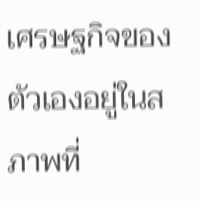เศรษฐกิจของตัวเองอยู่ในสภาพที่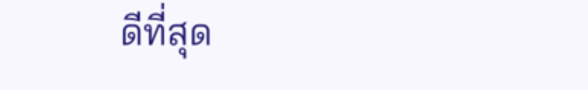ดีที่สุด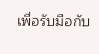เพื่อรับมือกับ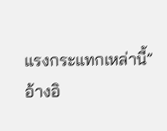แรงกระแทกเหล่านี้”
อ้างอิ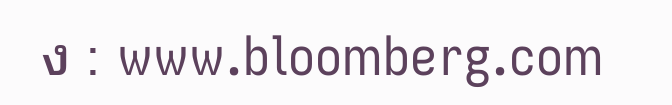ง : www.bloomberg.com